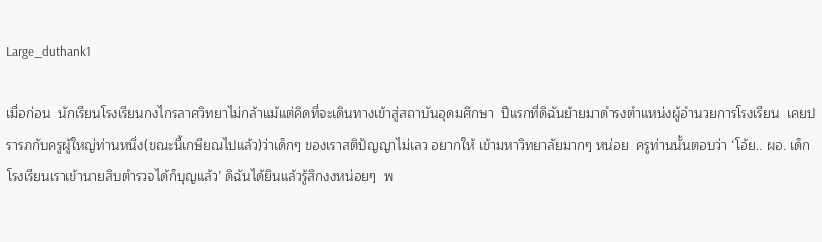Large_duthank1

เมื่อก่อน  นักเรียนโรงเรียนกงไกรลาศวิทยาไม่กล้าแม้แต่คิดที่จะเดินทางเข้าสู่สถาบันอุดมศึกษา  ปีแรกที่ดิฉันย้ายมาดำรงตำแหน่งผู้อำนวยการโรงเรียน  เคยปรารภกับครูผู้ใหญ่ท่านหนึ่ง(ขณะนี้เกษียณไปแล้ว)ว่าเด็กๆ ของเราสติปัญญาไม่เลว อยากให้ เข้ามหาวิทยาลัยมากๆ หน่อย  ครูท่านนั้นตอบว่า ‘โอ้ย.. ผอ. เด็กโรงเรียนเราเข้านายสิบตำรวจได้ก็บุญแล้ว’ ดิฉันได้ยินแล้วรู้สึกงงหน่อยๆ  พ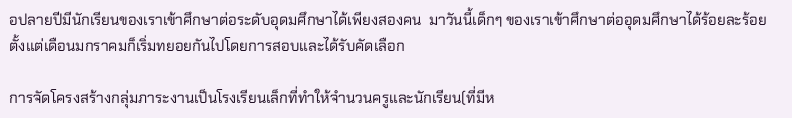อปลายปีมีนักเรียนของเราเข้าศึกษาต่อระดับอุดมศึกษาได้เพียงสองคน  มาวันนี้เด็กๆ ของเราเข้าศึกษาต่ออุดมศึกษาได้ร้อยละร้อย  ตั้งแต่เดือนมกราคมก็เริ่มทยอยกันไปโดยการสอบและได้รับคัดเลือก

การจัดโครงสร้างกลุ่มภาระงานเป็นโรงเรียนเล็กที่ทำให้จำนวนครูและนักเรียน(ที่มีห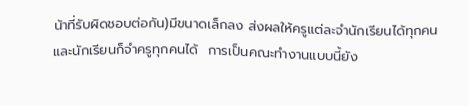น้าที่รับผิดชอบต่อกัน)มีขนาดเล็กลง ส่งผลให้ครูแต่ละจำนักเรียนได้ทุกคน และนักเรียนก็จำครูทุกคนได้  การเป็นคณะทำงานแบบนี้ยัง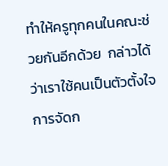ทำให้ครูทุกคนในคณะช่วยกันอีกด้วย  กล่าวได้ว่าเราใช้คนเป็นตัวตั้งใจการจัดก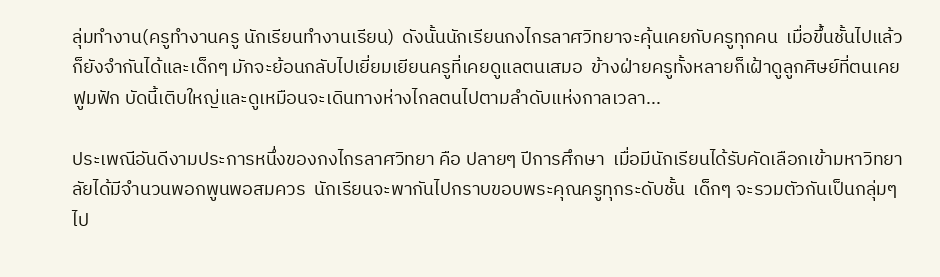ลุ่มทำงาน(ครูทำงานครู นักเรียนทำงานเรียน)  ดังนั้นนักเรียนกงไกรลาศวิทยาจะคุ้นเคยกับครูทุกคน  เมื่อขึ้นชั้นไปแล้วก็ยังจำกันได้และเด็กๆ มักจะย้อนกลับไปเยี่ยมเยียนครูที่เคยดูแลตนเสมอ  ข้างฝ่ายครูทั้งหลายก็เฝ้าดูลูกศิษย์ที่ตนเคยฟูมฟัก บัดนี้เติบใหญ่และดูเหมือนจะเดินทางห่างไกลตนไปตามลำดับแห่งกาลเวลา...

ประเพณีอันดีงามประการหนึ่งของกงไกรลาศวิทยา คือ ปลายๆ ปีการศึกษา  เมื่อมีนักเรียนได้รับคัดเลือกเข้ามหาวิทยาลัยได้มีจำนวนพอกพูนพอสมควร  นักเรียนจะพากันไปกราบขอบพระคุณครูทุกระดับชั้น  เด็กๆ จะรวมตัวกันเป็นกลุ่มๆ ไป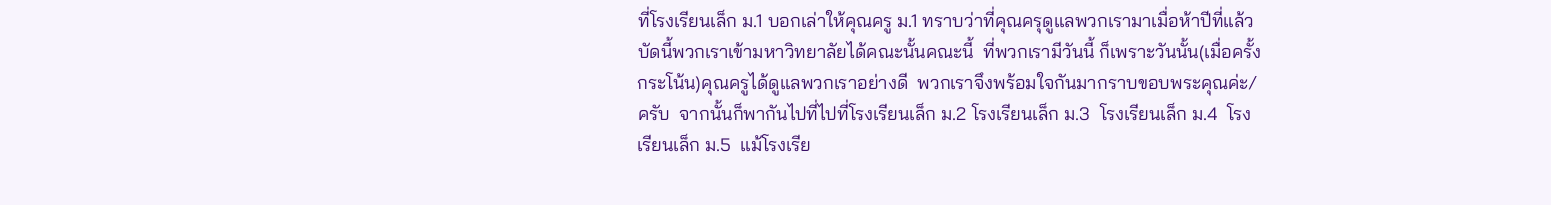ที่โรงเรียนเล็ก ม.1 บอกเล่าให้คุณครู ม.1 ทราบว่าที่คุณครุดูแลพวกเรามาเมื่อห้าปีที่แล้ว บัดนี้พวกเราเข้ามหาวิทยาลัยได้คณะนั้นคณะนี้  ที่พวกเรามีวันนี้ ก็เพราะวันนั้น(เมื่อครั้งกระโน้น)คุณครูได้ดูแลพวกเราอย่างดี  พวกเราจึงพร้อมใจกันมากราบขอบพระคุณค่ะ/ครับ  จากนั้นก็พากันไปที่ไปที่โรงเรียนเล็ก ม.2 โรงเรียนเล็ก ม.3  โรงเรียนเล็ก ม.4  โรงเรียนเล็ก ม.5  แม้โรงเรีย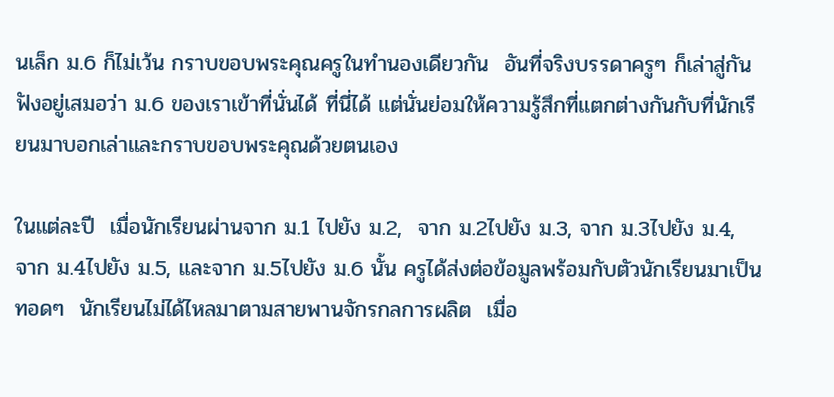นเล็ก ม.6 ก็ไม่เว้น กราบขอบพระคุณครูในทำนองเดียวกัน  อันที่จริงบรรดาครูๆ ก็เล่าสู่กันฟังอยู่เสมอว่า ม.6 ของเราเข้าที่นั่นได้ ที่นี่ได้ แต่นั่นย่อมให้ความรู้สึกที่แตกต่างกันกับที่นักเรียนมาบอกเล่าและกราบขอบพระคุณด้วยตนเอง

ในแต่ละปี  เมื่อนักเรียนผ่านจาก ม.1 ไปยัง ม.2,  จาก ม.2ไปยัง ม.3, จาก ม.3ไปยัง ม.4,  จาก ม.4ไปยัง ม.5, และจาก ม.5ไปยัง ม.6 นั้น ครูได้ส่งต่อข้อมูลพร้อมกับตัวนักเรียนมาเป็นทอดๆ  นักเรียนไม่ได้ไหลมาตามสายพานจักรกลการผลิต  เมื่อ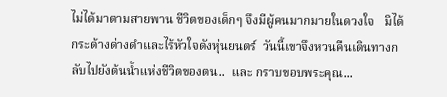ไม่ได้มาตามสายพาน ชีวิตของเด็กๆ จึงมีผู้คนมากมายในดวงใจ   มิได้กระด้างด่างดำและไร้หัวใจดังหุ่นยนตร์  วันนี้เขาจึงหวนคืนเดินทางกลับไปยังต้นน้ำแห่งชีวิตของตน..  และ กราบขอบพระคุณ...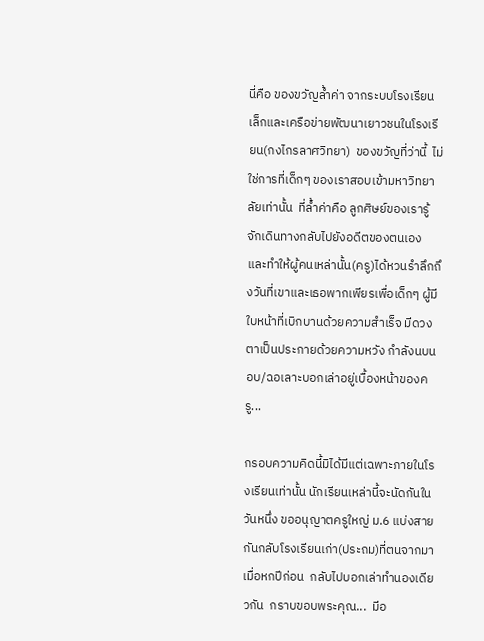นี่คือ ของขวัญล้ำค่า จากระบบโรงเรียนเล็กและเครือข่ายพัฒนาเยาวชนในโรงเรียน(กงไกรลาศวิทยา)  ของขวัญที่ว่านี้  ไม่ใช่การที่เด็กๆ ของเราสอบเข้ามหาวิทยาลัยเท่านั้น  ที่ล้ำค่าคือ ลูกศิษย์ของเรารู้จักเดินทางกลับไปยังอดีตของตนเอง และทำให้ผู้คนเหล่านั้น(ครู)ได้หวนรำลึกถึงวันที่เขาและเธอพากเพียรเพื่อเด็กๆ ผู้มีใบหน้าที่เบิกบานด้วยความสำเร็จ มีดวงตาเป็นประกายด้วยความหวัง กำลังนบนอบ/ฉอเลาะบอกเล่าอยู่เบื้องหน้าของครู...

กรอบความคิดนี้มิได้มีแต่เฉพาะภายในโรงเรียนเท่านั้น นักเรียนเหล่านี้จะนัดกันในวันหนึ่ง ขออนุญาตครูใหญ่ ม.6 แบ่งสายกันกลับโรงเรียนเก่า(ประถม)ที่ตนจากมาเมื่อหกปีก่อน  กลับไปบอกเล่าทำนองเดียวกัน  กราบขอบพระคุณ...  มีอ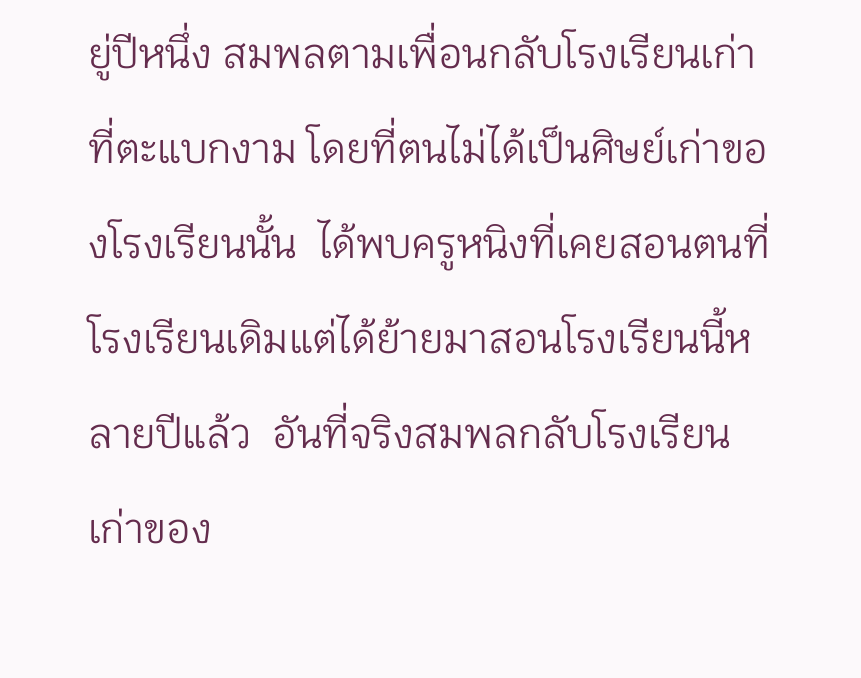ยู่ปีหนึ่ง สมพลตามเพื่อนกลับโรงเรียนเก่าที่ตะแบกงาม โดยที่ตนไม่ได้เป็นศิษย์เก่าของโรงเรียนนั้น  ได้พบครูหนิงที่เคยสอนตนที่โรงเรียนเดิมแต่ได้ย้ายมาสอนโรงเรียนนี้หลายปีแล้ว  อันที่จริงสมพลกลับโรงเรียนเก่าของ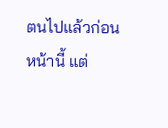ตนไปแล้วก่อนหน้านี้ แต่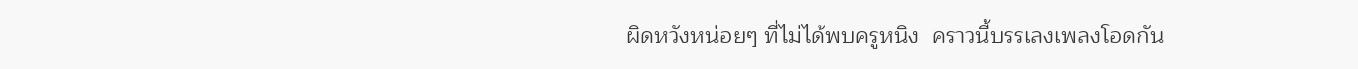ผิดหวังหน่อยๆ ที่ไม่ได้พบครูหนิง  คราวนี้บรรเลงเพลงโอดกัน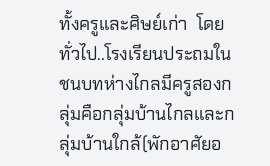ทั้งครูและศิษย์เก่า  โดยทั่วไป..โรงเรียนประถมในชนบทห่างไกลมีครูสองกลุ่มคือกลุ่มบ้านไกลและกลุ่มบ้านใกล้(พักอาศัยอ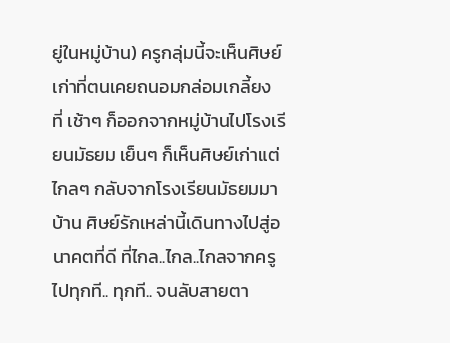ยู่ในหมู่บ้าน) ครูกลุ่มนี้จะเห็นศิษย์เก่าที่ตนเคยถนอมกล่อมเกลี้ยง  ที่ เช้าๆ ก็ออกจากหมู่บ้านไปโรงเรียนมัธยม เย็นๆ ก็เห็นศิษย์เก่าแต่ไกลๆ กลับจากโรงเรียนมัธยมมาบ้าน ศิษย์รักเหล่านี้เดินทางไปสู่อนาคตที่ดี ที่ไกล..ไกล..ไกลจากครูไปทุกที.. ทุกที.. จนลับสายตา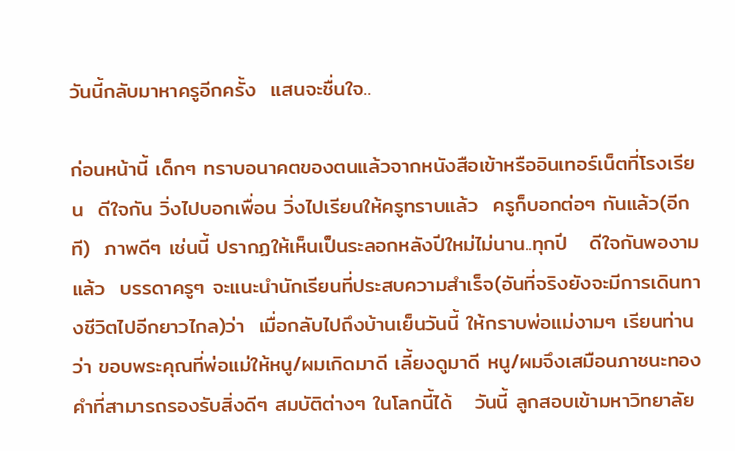วันนี้กลับมาหาครูอีกครั้ง  แสนจะชื่นใจ..

ก่อนหน้านี้ เด็กๆ ทราบอนาคตของตนแล้วจากหนังสือเข้าหรืออินเทอร์เน็ตที่โรงเรียน  ดีใจกัน วิ่งไปบอกเพื่อน วิ่งไปเรียนให้ครูทราบแล้ว  ครูก็บอกต่อๆ กันแล้ว(อีกที)  ภาพดีๆ เช่นนี้ ปรากฏให้เห็นเป็นระลอกหลังปีใหม่ไม่นาน..ทุกปี   ดีใจกันพองามแล้ว  บรรดาครูๆ จะแนะนำนักเรียนที่ประสบความสำเร็จ(อันที่จริงยังจะมีการเดินทางชีวิตไปอีกยาวไกล)ว่า  เมื่อกลับไปถึงบ้านเย็นวันนี้ ให้กราบพ่อแม่งามๆ เรียนท่านว่า ขอบพระคุณที่พ่อแม่ให้หนู/ผมเกิดมาดี เลี้ยงดูมาดี หนู/ผมจึงเสมือนภาชนะทองคำที่สามารถรองรับสิ่งดีๆ สมบัติต่างๆ ในโลกนี้ได้   วันนี้ ลูกสอบเข้ามหาวิทยาลัย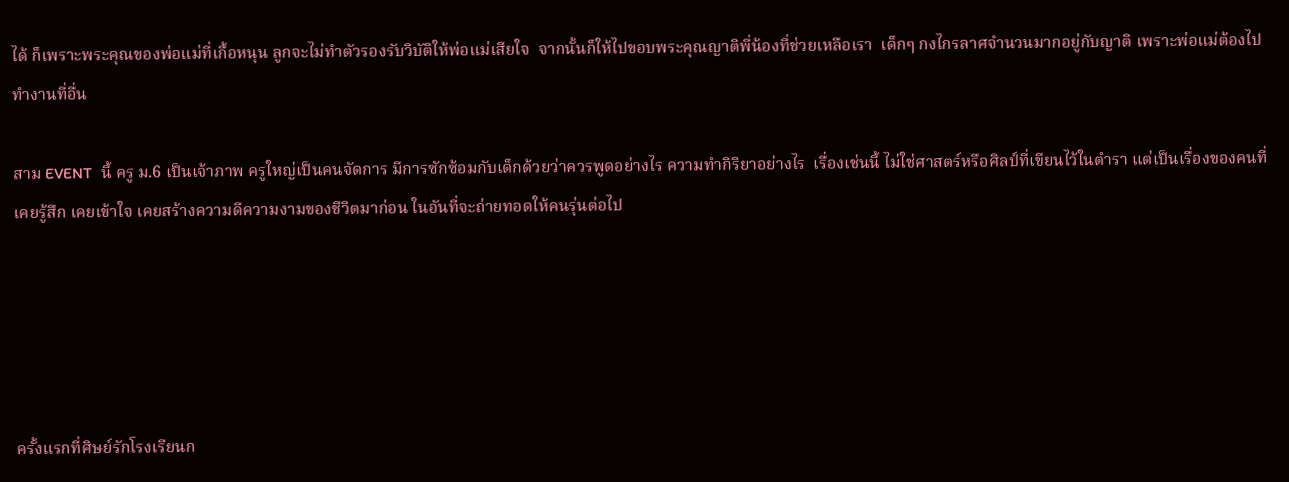ได้ ก็เพราะพระคุณของพ่อแม่ที่เกื้อหนุน ลูกจะไม่ทำตัวรองรับวิบัติให้พ่อแม่เสียใจ  จากนั้นก็ให้ไปขอบพระคุณญาติพี่น้องที่ช่วยเหลือเรา  เด็กๆ กงไกรลาศจำนวนมากอยู่กับญาติ เพราะพ่อแม่ต้องไปทำงานที่อื่น

สาม EVENT  นี้ ครู ม.6 เป็นเจ้าภาพ ครูใหญ่เป็นคนจัดการ มีการซักซ้อมกับเด็กด้วยว่าควรพูดอย่างไร ความทำกิริยาอย่างไร  เรื่องเช่นนี้ ไม่ใช่ศาสตร์หรือศิลป์ที่เขียนไว้ในตำรา แต่เป็นเรื่องของคนที่เคยรู้สึก เคยเข้าใจ เคยสร้างความดีความงามของชีวิตมาก่อน ในอันที่จะถ่ายทอดให้คนรุ่นต่อไป





ครั้งแรกที่ศิษย์รักโรงเรียนก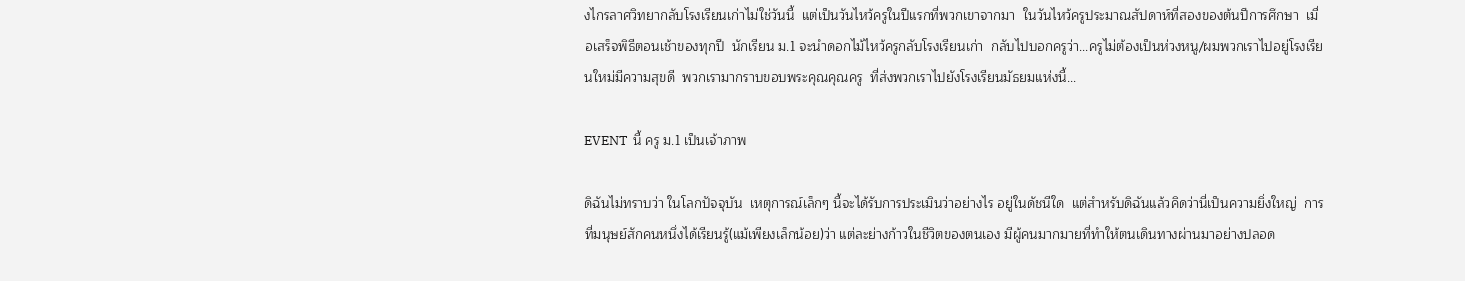งไกรลาศวิทยากลับโรงเรียนเก่าไม่ใช่วันนี้  แต่เป็นวันไหว้ครูในปีแรกที่พวกเขาจากมา  ในวันไหว้ครูประมาณสัปดาห์ที่สองของต้นปีการศึกษา  เมื่อเสร็จพิธีตอนเช้าของทุกปี  นักเรียน ม.1 จะนำดอกไม้ไหว้ครูกลับโรงเรียนเก่า  กลับไปบอกครูว่า...ครูไม่ต้องเป็นห่วงหนู/ผมพวกเราไปอยู่โรงเรียนใหม่มีความสุขดี  พวกเรามากราบขอบพระคุณคุณครู  ที่ส่งพวกเราไปยังโรงเรียนมัธยมแห่งนี้...

EVENT  นี้ ครู ม.1 เป็นเจ้าภาพ

ดิฉันไม่ทราบว่า ในโลกปัจจุบัน  เหตุการณ์เล็กๆ นี้จะได้รับการประเมินว่าอย่างไร อยู่ในดัชนีใด  แต่สำหรับดิฉันแล้วคิดว่านี่เป็นความยิ่งใหญ่  การที่มนุษย์สักคนหนึ่งได้เรียนรู้(แม้เพียงเล็กน้อย)ว่า แต่ละย่างก้าวในชีวิตของตนเอง มีผู้คนมากมายที่ทำให้ตนเดินทางผ่านมาอย่างปลอด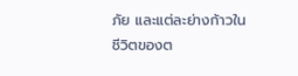ภัย และแต่ละย่างก้าวในชีวิตของต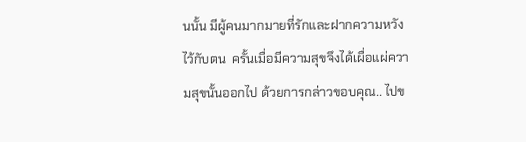นนั้น มีผู้คนมากมายที่รักและฝากความหวังไว้กับตน  ครั้นเมื่อมีความสุขจึงได้เผื่อแผ่ความสุขนั้นออกไป ด้วยการกล่าวขอบคุณ.. ไปข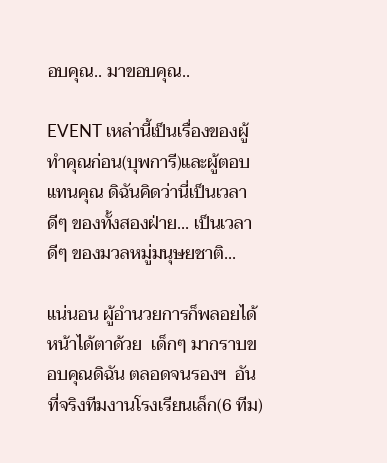อบคุณ.. มาขอบคุณ..

EVENT เหล่านี้เป็นเรื่องของผู้ทำคุณก่อน(บุพการี)และผู้ตอบแทนคุณ ดิฉันคิดว่านี่เป็นเวลาดีๆ ของทั้งสองฝ่าย... เป็นเวลาดีๆ ของมวลหมู่มนุษยชาติ...

แน่นอน ผู้อำนวยการก็พลอยได้หน้าได้ตาด้วย  เด็กๆ มากราบขอบคุณดิฉัน ตลอดจนรองฯ  อันที่จริงทีมงานโรงเรียนเล็ก(6 ทีม)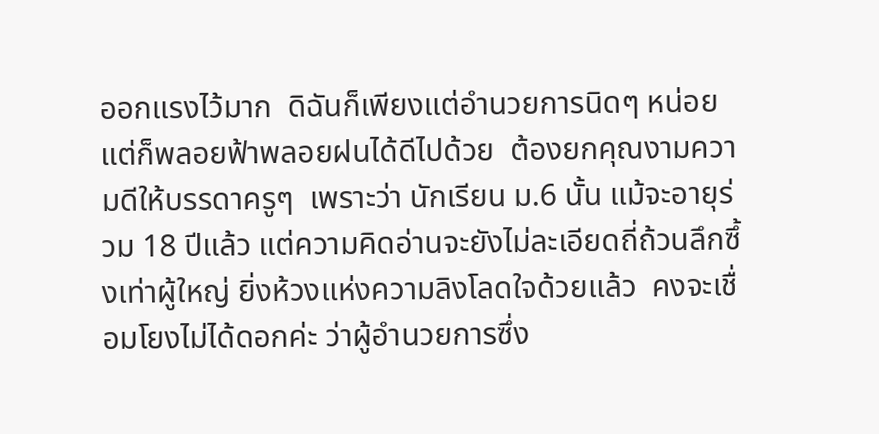ออกแรงไว้มาก  ดิฉันก็เพียงแต่อำนวยการนิดๆ หน่อย  แต่ก็พลอยฟ้าพลอยฝนได้ดีไปด้วย  ต้องยกคุณงามความดีให้บรรดาครูๆ  เพราะว่า นักเรียน ม.6 นั้น แม้จะอายุร่วม 18 ปีแล้ว แต่ความคิดอ่านจะยังไม่ละเอียดถี่ถ้วนลึกซึ้งเท่าผู้ใหญ่ ยิ่งห้วงแห่งความลิงโลดใจด้วยแล้ว  คงจะเชื่อมโยงไม่ได้ดอกค่ะ ว่าผู้อำนวยการซึ่ง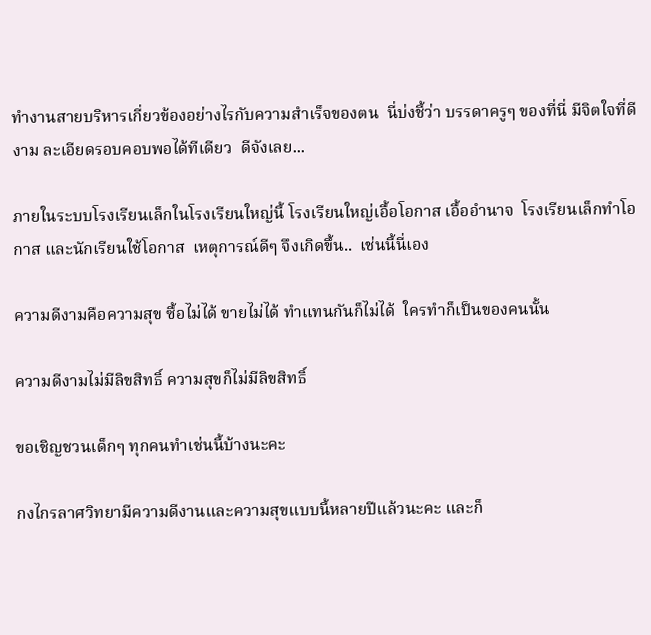ทำงานสายบริหารเกี่ยวข้องอย่างไรกับความสำเร็จของตน  นี่บ่งชี้ว่า บรรดาครูๆ ของที่นี่ มีจิตใจที่ดีงาม ละเอียดรอบคอบพอได้ทีเดียว  ดีจังเลย...

ภายในระบบโรงเรียนเล็กในโรงเรียนใหญ่นี้ โรงเรียนใหญ่เอื้อโอกาส เอื้ออำนาจ  โรงเรียนเล็กทำโอกาส และนักเรียนใช้โอกาส  เหตุการณ์ดีๆ จึงเกิดขึ้น..  เช่นนี้นี่เอง

ความดีงามคือความสุข ซื้อไม่ได้ ขายไม่ได้ ทำแทนกันก็ไม่ได้  ใครทำก็เป็นของคนนั้น

ความดีงามไม่มีลิขสิทธิ์ ความสุขก็ไม่มีลิขสิทธิ์

ขอเชิญชวนเด็กๆ ทุกคนทำเช่นนี้บ้างนะคะ

กงไกรลาศวิทยามีความดีงานและความสุขแบบนี้หลายปีแล้วนะคะ และก็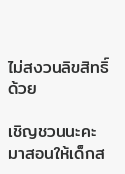ไม่สงวนลิขสิทธิ์ด้วย

เชิญชวนนะคะ  มาสอนให้เด็กส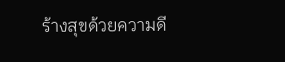ร้างสุขด้วยความดี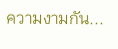ความงามกัน...